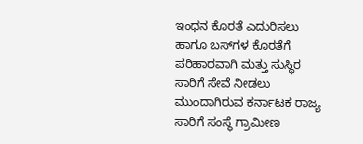ಇಂಧನ ಕೊರತೆ ಎದುರಿಸಲು ಹಾಗೂ ಬಸ್‌ಗಳ ಕೊರತೆಗೆ ಪರಿಹಾರವಾಗಿ ಮತ್ತು ಸುಸ್ಥಿರ ಸಾರಿಗೆ ಸೇವೆ ನೀಡಲು ಮುಂದಾಗಿರುವ ಕರ್ನಾಟಕ ರಾಜ್ಯ ಸಾರಿಗೆ ಸಂಸ್ಥೆ ಗ್ರಾಮೀಣ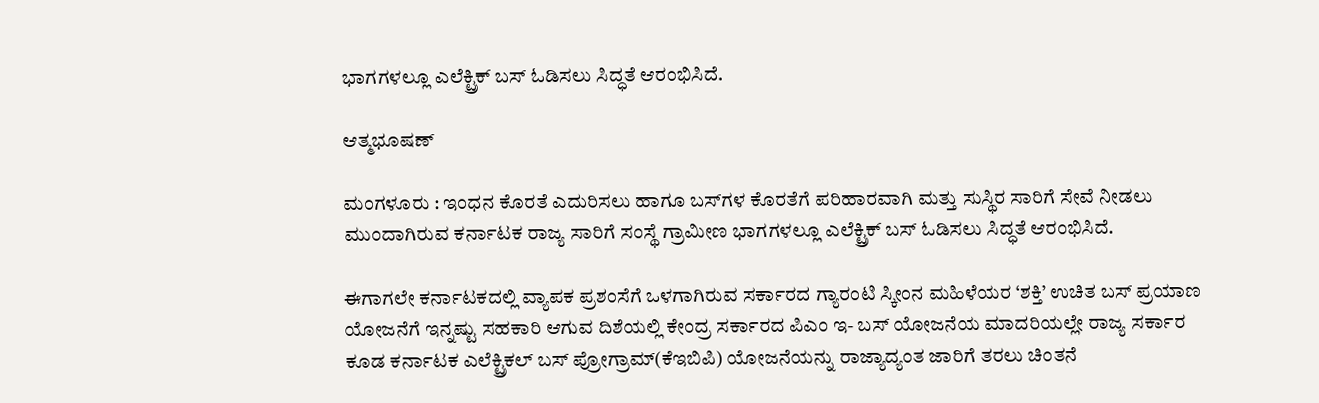ಭಾಗಗಳಲ್ಲೂ ಎಲೆಕ್ಟ್ರಿಕ್‌ ಬಸ್‌ ಓಡಿಸಲು ಸಿದ್ಧತೆ ಆರಂಭಿಸಿದೆ.

ಆತ್ಮಭೂಷಣ್

ಮಂಗಳೂರು : ಇಂಧನ ಕೊರತೆ ಎದುರಿಸಲು ಹಾಗೂ ಬಸ್‌ಗಳ ಕೊರತೆಗೆ ಪರಿಹಾರವಾಗಿ ಮತ್ತು ಸುಸ್ಥಿರ ಸಾರಿಗೆ ಸೇವೆ ನೀಡಲು ಮುಂದಾಗಿರುವ ಕರ್ನಾಟಕ ರಾಜ್ಯ ಸಾರಿಗೆ ಸಂಸ್ಥೆ ಗ್ರಾಮೀಣ ಭಾಗಗಳಲ್ಲೂ ಎಲೆಕ್ಟ್ರಿಕ್‌ ಬಸ್‌ ಓಡಿಸಲು ಸಿದ್ಧತೆ ಆರಂಭಿಸಿದೆ.

ಈಗಾಗಲೇ ಕರ್ನಾಟಕದಲ್ಲಿ ವ್ಯಾಪಕ ಪ್ರಶಂಸೆಗೆ ಒಳಗಾಗಿರುವ ಸರ್ಕಾರದ ಗ್ಯಾರಂಟಿ ಸ್ಕೀಂನ ಮಹಿಳೆಯರ ‘ಶಕ್ತಿ’ ಉಚಿತ ಬಸ್‌ ಪ್ರಯಾಣ ಯೋಜನೆಗೆ ಇನ್ನಷ್ಟು ಸಹಕಾರಿ ಆಗುವ ದಿಶೆಯಲ್ಲಿ ಕೇಂದ್ರ ಸರ್ಕಾರದ ಪಿಎಂ ಇ- ಬಸ್‌ ಯೋಜನೆಯ ಮಾದರಿಯಲ್ಲೇ ರಾಜ್ಯ ಸರ್ಕಾರ ಕೂಡ ಕರ್ನಾಟಕ ಎಲೆಕ್ಟ್ರಿಕಲ್‌ ಬಸ್‌ ಪ್ರೋಗ್ರಾಮ್‌(ಕೆಇಬಿಪಿ) ಯೋಜನೆಯನ್ನು ರಾಜ್ಯಾದ್ಯಂತ ಜಾರಿಗೆ ತರಲು ಚಿಂತನೆ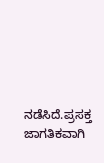ನಡೆಸಿದೆ.ಪ್ರಸಕ್ತ ಜಾಗತಿಕವಾಗಿ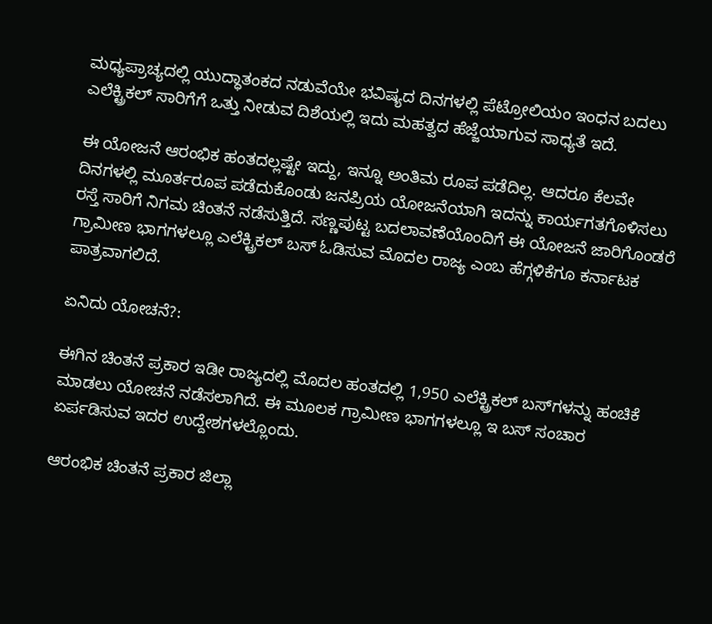ಮಧ್ಯಪ್ರಾಚ್ಯದಲ್ಲಿ ಯುದ್ಧಾತಂಕದ ನಡುವೆಯೇ ಭವಿಷ್ಯದ ದಿನಗಳಲ್ಲಿ ಪೆಟ್ರೋಲಿಯಂ ಇಂಧನ ಬದಲು ಎಲೆಕ್ಟ್ರಿಕಲ್‌ ಸಾರಿಗೆಗೆ ಒತ್ತು ನೀಡುವ ದಿಶೆಯಲ್ಲಿ ಇದು ಮಹತ್ವದ ಹೆಜ್ಜೆಯಾಗುವ ಸಾಧ್ಯತೆ ಇದೆ.

ಈ ಯೋಜನೆ ಆರಂಭಿಕ ಹಂತದಲ್ಲಷ್ಟೇ ಇದ್ದು, ಇನ್ನೂ ಅಂತಿಮ ರೂಪ ಪಡೆದಿಲ್ಲ. ಆದರೂ ಕೆಲವೇ ದಿನಗಳಲ್ಲಿ ಮೂರ್ತರೂಪ ಪಡೆದುಕೊಂಡು ಜನಪ್ರಿಯ ಯೋಜನೆಯಾಗಿ ಇದನ್ನು ಕಾರ್ಯಗತಗೊಳಿಸಲು ರಸ್ತೆ ಸಾರಿಗೆ ನಿಗಮ ಚಿಂತನೆ ನಡೆಸುತ್ತಿದೆ. ಸಣ್ಣಪುಟ್ಟ ಬದಲಾವಣೆಯೊಂದಿಗೆ ಈ ಯೋಜನೆ ಜಾರಿಗೊಂಡರೆ ಗ್ರಾಮೀಣ ಭಾಗಗಳಲ್ಲೂ ಎಲೆಕ್ಟ್ರಿಕಲ್‌ ಬಸ್‌ ಓಡಿಸುವ ಮೊದಲ ರಾಜ್ಯ ಎಂಬ ಹೆಗ್ಗಳಿಕೆಗೂ ಕರ್ನಾಟಕ ಪಾತ್ರವಾಗಲಿದೆ.

ಏನಿದು ಯೋಚನೆ?:

ಈಗಿನ ಚಿಂತನೆ ಪ್ರಕಾರ ಇಡೀ ರಾಜ್ಯದಲ್ಲಿ ಮೊದಲ ಹಂತದಲ್ಲಿ 1,950 ಎಲೆಕ್ಟ್ರಿಕಲ್‌ ಬಸ್‌ಗಳನ್ನು ಹಂಚಿಕೆ ಮಾಡಲು ಯೋಚನೆ ನಡೆಸಲಾಗಿದೆ. ಈ ಮೂಲಕ ಗ್ರಾಮೀಣ ಭಾಗಗಳಲ್ಲೂ ಇ ಬಸ್‌ ಸಂಚಾರ ಏರ್ಪಡಿಸುವ ಇದರ ಉದ್ದೇಶಗಳಲ್ಲೊಂದು.

ಆರಂಭಿಕ ಚಿಂತನೆ ಪ್ರಕಾರ ಜಿಲ್ಲಾ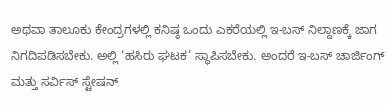ಅಥವಾ ತಾಲೂಕು ಕೇಂದ್ರಗಳಲ್ಲಿ ಕನಿಷ್ಠ ಒಂದು ಎಕರೆಯಲ್ಲಿ ಇ-ಬಸ್‌ ನಿಲ್ದಾಣಕ್ಕೆ ಜಾಗ ನಿಗದಿಪಡಿಸಬೇಕು. ಅಲ್ಲಿ ‘ಹಸಿರು ಘಟಕ’ ಸ್ಥಾಪಿಸಬೇಕು. ಅಂದರೆ ಇ-ಬಸ್‌ ಚಾರ್ಜಿಂಗ್‌ ಮತ್ತು ಸರ್ವಿಸ್‌ ಸ್ಟೇಷನ್‌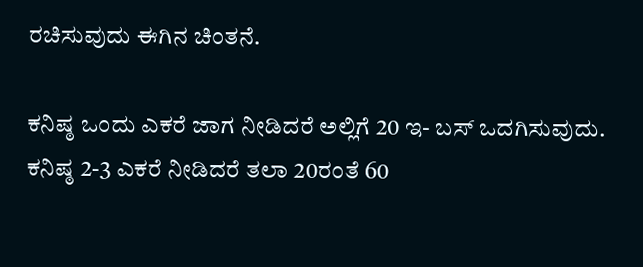ರಚಿಸುವುದು ಈಗಿನ ಚಿಂತನೆ.

ಕನಿಷ್ಠ ಒಂದು ಎಕರೆ ಜಾಗ ನೀಡಿದರೆ ಅಲ್ಲಿಗೆ 20 ಇ- ಬಸ್‌ ಒದಗಿಸುವುದು. ಕನಿಷ್ಠ 2-3 ಎಕರೆ ನೀಡಿದರೆ ತಲಾ 20ರಂತೆ 60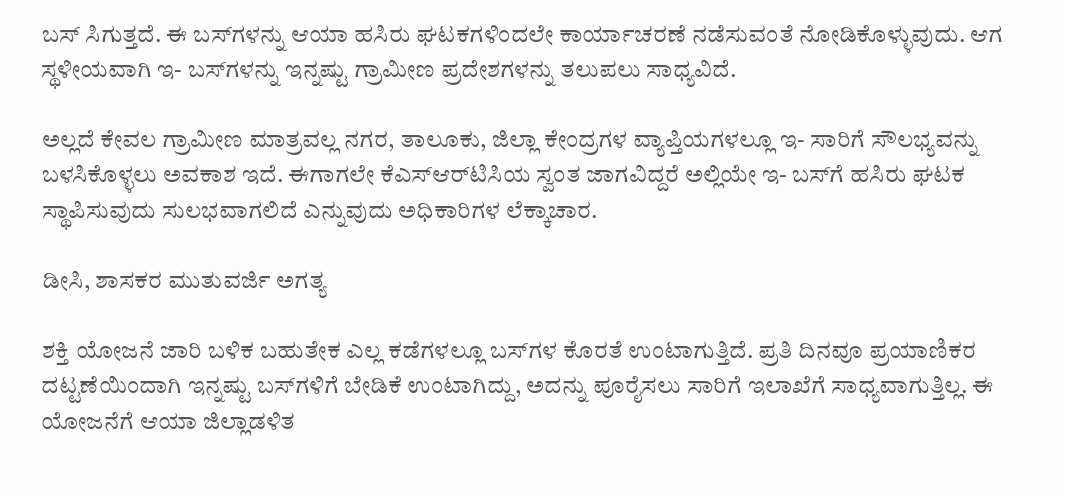ಬಸ್‌ ಸಿಗುತ್ತದೆ. ಈ ಬಸ್‌ಗಳನ್ನು ಆಯಾ ಹಸಿರು ಘಟಕಗಳಿಂದಲೇ ಕಾರ್ಯಾಚರಣೆ ನಡೆಸುವಂತೆ ನೋಡಿಕೊಳ್ಳುವುದು. ಆಗ ಸ್ಥಳೀಯವಾಗಿ ಇ- ಬಸ್‌ಗಳನ್ನು ಇನ್ನಷ್ಟು ಗ್ರಾಮೀಣ ಪ್ರದೇಶಗಳನ್ನು ತಲುಪಲು ಸಾಧ್ಯವಿದೆ.

ಅಲ್ಲದೆ ಕೇವಲ ಗ್ರಾಮೀಣ ಮಾತ್ರವಲ್ಲ ನಗರ, ತಾಲೂಕು, ಜಿಲ್ಲಾ ಕೇಂದ್ರಗಳ ವ್ಯಾಪ್ತಿಯಗಳಲ್ಲೂ ಇ- ಸಾರಿಗೆ ಸೌಲಭ್ಯವನ್ನು ಬಳಸಿಕೊಳ್ಳಲು ಅವಕಾಶ ಇದೆ. ಈಗಾಗಲೇ ಕೆಎಸ್ಆರ್‌ಟಿಸಿಯ ಸ್ವಂತ ಜಾಗವಿದ್ದರೆ ಅಲ್ಲಿಯೇ ಇ- ಬಸ್‌ಗೆ ಹಸಿರು ಘಟಕ ಸ್ಥಾಪಿಸುವುದು ಸುಲಭವಾಗಲಿದೆ ಎನ್ನುವುದು ಅಧಿಕಾರಿಗಳ ಲೆಕ್ಕಾಚಾರ.

ಡೀಸಿ, ಶಾಸಕರ ಮುತುವರ್ಜಿ ಅಗತ್ಯ

ಶಕ್ತಿ ಯೋಜನೆ ಜಾರಿ ಬಳಿಕ ಬಹುತೇಕ ಎಲ್ಲ ಕಡೆಗಳಲ್ಲೂ ಬಸ್‌ಗಳ ಕೊರತೆ ಉಂಟಾಗುತ್ತಿದೆ. ಪ್ರತಿ ದಿನವೂ ಪ್ರಯಾಣಿಕರ ದಟ್ಟಣೆಯಿಂದಾಗಿ ಇನ್ನಷ್ಟು ಬಸ್‌ಗಳಿಗೆ ಬೇಡಿಕೆ ಉಂಟಾಗಿದ್ದು, ಅದನ್ನು ಪೂರೈಸಲು ಸಾರಿಗೆ ಇಲಾಖೆಗೆ ಸಾಧ್ಯವಾಗುತ್ತಿಲ್ಲ. ಈ ಯೋಜನೆಗೆ ಆಯಾ ಜಿಲ್ಲಾಡಳಿತ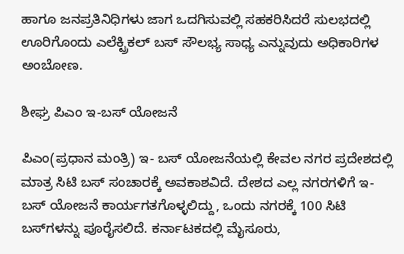ಹಾಗೂ ಜನಪ್ರತಿನಿಧಿಗಳು ಜಾಗ ಒದಗಿಸುವಲ್ಲಿ ಸಹಕರಿಸಿದರೆ ಸುಲಭದಲ್ಲಿ ಊರಿಗೊಂದು ಎಲೆಕ್ಟ್ರಿಕಲ್‌ ಬಸ್‌ ಸೌಲಭ್ಯ ಸಾಧ್ಯ ಎನ್ನುವುದು ಅಧಿಕಾರಿಗಳ ಅಂಬೋಣ.

ಶೀಘ್ರ ಪಿಎಂ ಇ-ಬಸ್‌ ಯೋಜನೆ

ಪಿಎಂ(ಪ್ರಧಾನ ಮಂತ್ರಿ) ಇ- ಬಸ್‌ ಯೋಜನೆಯಲ್ಲಿ ಕೇವಲ ನಗರ ಪ್ರದೇಶದಲ್ಲಿ ಮಾತ್ರ ಸಿಟಿ ಬಸ್‌ ಸಂಚಾರಕ್ಕೆ ಅವಕಾಶವಿದೆ. ದೇಶದ ಎಲ್ಲ ನಗರಗಳಿಗೆ ಇ- ಬಸ್‌ ಯೋಜನೆ ಕಾರ್ಯಗತಗೊಳ್ಳಲಿದ್ದು, ಒಂದು ನಗರಕ್ಕೆ 100 ಸಿಟಿ ಬಸ್‌ಗಳನ್ನು ಪೂರೈಸಲಿದೆ. ಕರ್ನಾಟಕದಲ್ಲಿ ಮೈಸೂರು,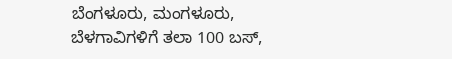ಬೆಂಗಳೂರು, ಮಂಗಳೂರು, ಬೆಳಗಾವಿಗಳಿಗೆ ತಲಾ 100 ಬಸ್‌,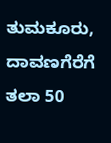ತುಮಕೂರು, ದಾವಣಗೆರೆಗೆ ತಲಾ 50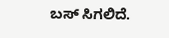ಬಸ್‌ ಸಿಗಲಿದೆ.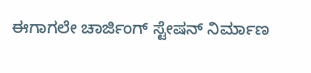ಈಗಾಗಲೇ ಚಾರ್ಜಿಂಗ್‌ ಸ್ಟೇಷನ್‌ ನಿರ್ಮಾಣ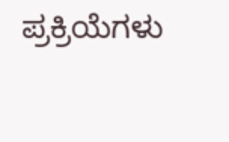ಪ್ರಕ್ರಿಯೆಗಳು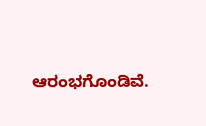ಆರಂಭಗೊಂಡಿವೆ.